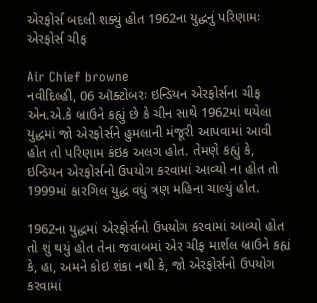એરફોર્સ બદલી શક્યું હોત 1962ના યુદ્ધનું પરિણામઃ એરફોર્સ ચીફ

Air Chief browne
નવીદિલ્હી, 06 ઑક્ટોબરઃ ઇન્ડિયન એરફોર્સના ચીફ એન.એ.કે બ્રાઉને કહ્યું છે કે ચીન સાથે 1962માં થયેલા યુદ્ધમાં જો એરફોર્સને હુમલાની મંજૂરી આપવામાં આવી હોત તો પરિણામ કંઇક અલગ હોત. તેમણે કહ્યું કે, ઇન્ડિયન એરફોર્સનો ઉપયોગ કરવામાં આવ્યો ના હોત તો 1999માં કારગિલ યુદ્ધ વધું ત્રણ મહિના ચાલ્યું હોત.

1962ના યુદ્ધમાં એરફોર્સનો ઉપયોગ કરવામાં આવ્યો હોત તો શું થયું હોત તેના જવાબમાં એર ચીફ માર્શલ બ્રાઉને કહ્યં કે, હા, અમને કોઇ શંકા નથી કે, જો એરફોર્સનો ઉપયોગ કરવામાં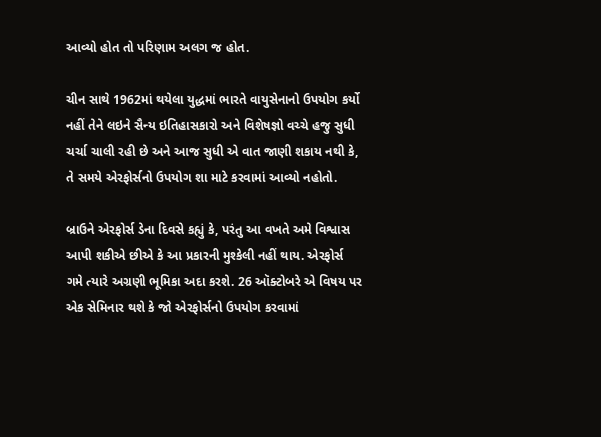આવ્યો હોત તો પરિણામ અલગ જ હોત.

ચીન સાથે 1962માં થયેલા યુદ્ધમાં ભારતે વાયુસેનાનો ઉપયોગ કર્યો નહીં તેને લઇને સૈન્ય ઇતિહાસકારો અને વિશેષજ્ઞો વચ્ચે હજુ સુધી ચર્ચા ચાલી રહી છે અને આજ સુધી એ વાત જાણી શકાય નથી કે, તે સમયે એરફોર્સનો ઉપયોગ શા માટે કરવામાં આવ્યો નહોતો.

બ્રાઉને એરફોર્સ ડેના દિવસે કહ્યું કે, પરંતુ આ વખતે અમે વિશ્વાસ આપી શકીએ છીએ કે આ પ્રકારની મુશ્કેલી નહીં થાય. એરફોર્સ ગમે ત્યારે અગ્રણી ભૂમિકા અદા કરશે. 26 ઑક્ટોબરે એ વિષય પર એક સેમિનાર થશે કે જો એરફોર્સનો ઉપયોગ કરવામાં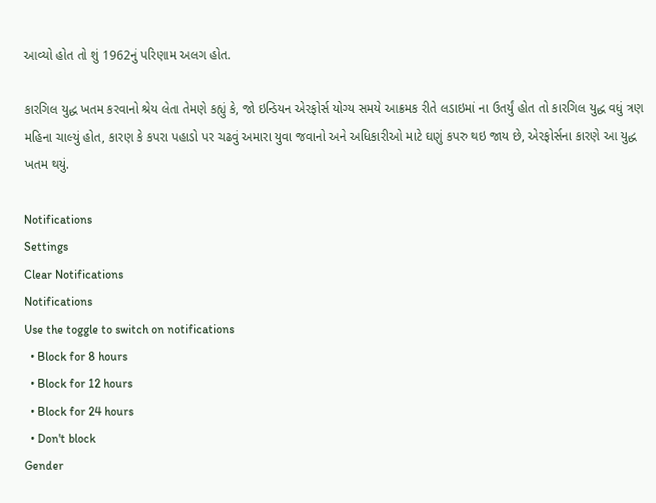આવ્યો હોત તો શું 1962નું પરિણામ અલગ હોત.

કારગિલ યુદ્ધ ખતમ કરવાનો શ્રેય લેતા તેમણે કહ્યું કે, જો ઇન્ડિયન એરફોર્સ યોગ્ય સમયે આક્રમક રીતે લડાઇમાં ના ઉતર્યું હોત તો કારગિલ યુદ્ધ વધું ત્રણ મહિના ચાલ્યું હોત, કારણ કે કપરા પહાડો પર ચઢવું અમારા યુવા જવાનો અને અધિકારીઓ માટે ઘણું કપરુ થઇ જાય છે, એરફોર્સના કારણે આ યુદ્ધ ખતમ થયું.

Notifications
Settings
Clear Notifications
Notifications
Use the toggle to switch on notifications
  • Block for 8 hours
  • Block for 12 hours
  • Block for 24 hours
  • Don't block
Gender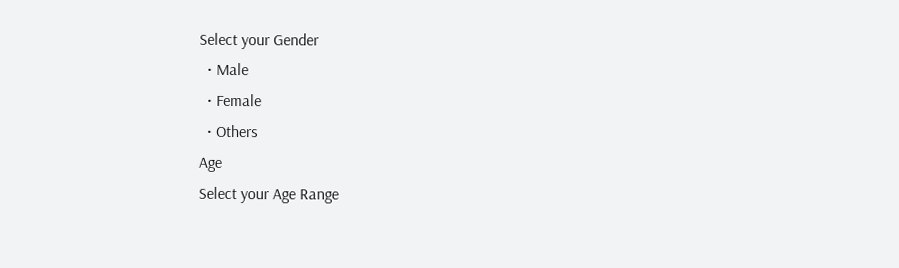Select your Gender
  • Male
  • Female
  • Others
Age
Select your Age Range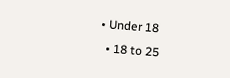• Under 18
  • 18 to 25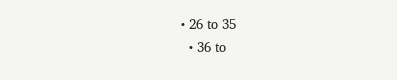• 26 to 35
  • 36 to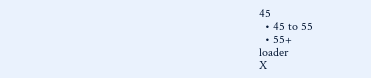45
  • 45 to 55
  • 55+
loader
X